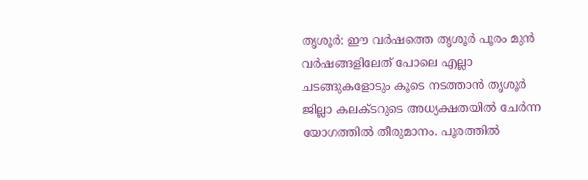തൃശൂര്‍: ഈ വര്‍ഷത്തെ തൃശൂര്‍ പൂരം മുന്‍ വര്‍ഷങ്ങളിലേത് പോലെ എല്ലാ ചടങ്ങുകളോടും കൂടെ നടത്താന്‍ തൃശൂര്‍ ജില്ലാ കലക്ടറുടെ അധ്യക്ഷതയില്‍ ചേര്‍ന്ന യോഗത്തില്‍ തീരുമാനം. പൂരത്തില്‍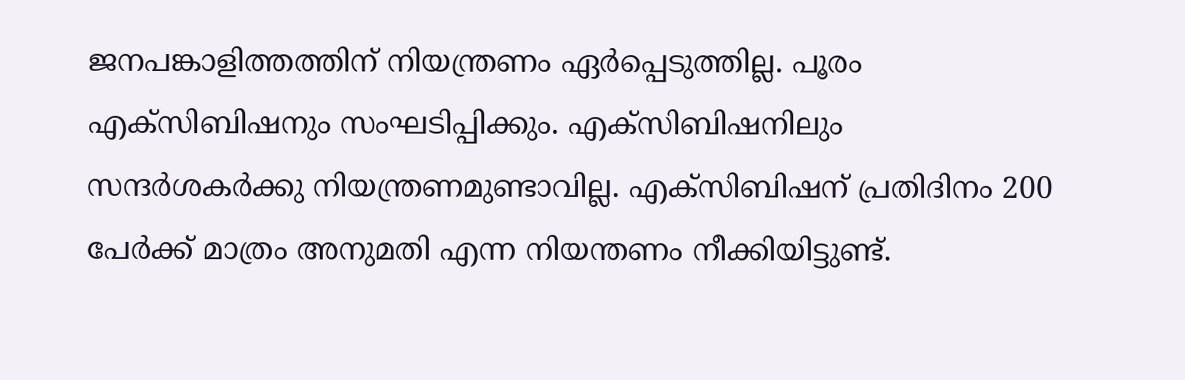ജനപങ്കാളിത്തത്തിന് നിയന്ത്രണം ഏര്‍പ്പെടുത്തില്ല. പൂരം എക്സിബിഷനും സംഘടിപ്പിക്കും. എക്സിബിഷനിലും സന്ദര്‍ശകര്‍ക്കു നിയന്ത്രണമുണ്ടാവില്ല. എക്സിബിഷന് പ്രതിദിനം 200 പേര്‍ക്ക് മാത്രം അനുമതി എന്ന നിയന്തണം നീക്കിയിട്ടുണ്ട്.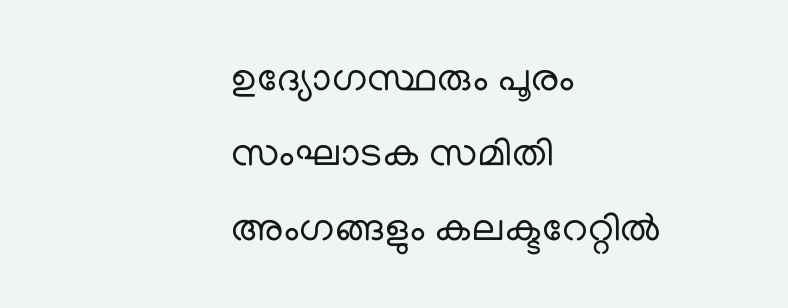ഉദ്യോഗസ്ഥരും പൂരം സംഘാടക സമിതി അംഗങ്ങളും കലക്ടറേറ്റില്‍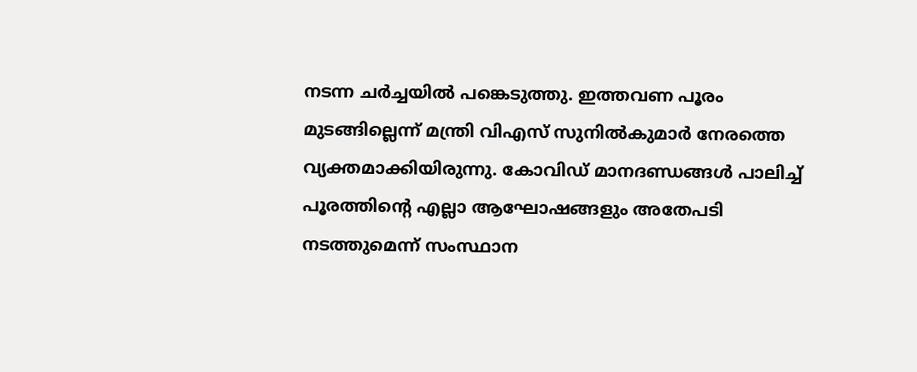നടന്ന ചര്‍ച്ചയില്‍ പങ്കെടുത്തു. ഇത്തവണ പൂരം മുടങ്ങില്ലെന്ന് മന്ത്രി വിഎസ് സുനില്‍കുമാര്‍ നേരത്തെ വ്യക്തമാക്കിയിരുന്നു. കോവിഡ് മാനദണ്ഡങ്ങള്‍ പാലിച്ച്‌ പൂരത്തിന്റെ എല്ലാ ആഘോഷങ്ങളും അതേപടി നടത്തുമെന്ന് സംസ്ഥാന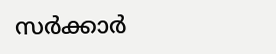സര്‍ക്കാര്‍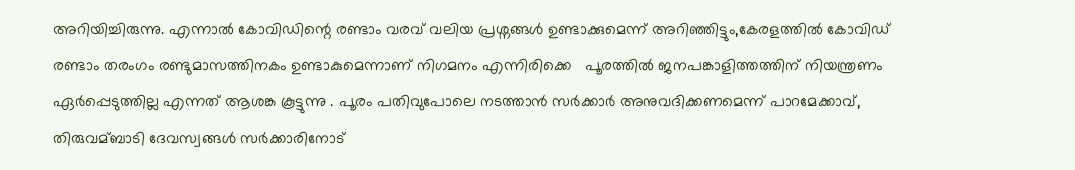അറിയിച്ചിരുന്നു. എന്നാൽ കോവിഡിന്റെ രണ്ടാം വരവ് വലിയ പ്രശ്നങ്ങൾ ഉണ്ടാക്കുമെന്ന് അറിഞ്ഞിട്ടും,കേരളത്തില്‍ കോവിഡ് രണ്ടാം തരംഗം രണ്ടുമാസത്തിനകം ഉണ്ടാകുമെന്നാണ് നിഗമനം എന്നിരിക്കെ   പൂരത്തില്‍ ജനപങ്കാളിത്തത്തിന് നിയന്ത്രണം ഏര്‍പ്പെടുത്തില്ല എന്നത് ആശങ്ക കൂട്ടുന്നു . പൂരം പതിവുപോലെ നടത്താന്‍ സര്‍ക്കാര്‍ അനുവദിക്കണമെന്ന് പാറമേക്കാവ്, തിരുവമ്ബാടി ദേവസ്വങ്ങള്‍ സര്‍ക്കാരിനോട്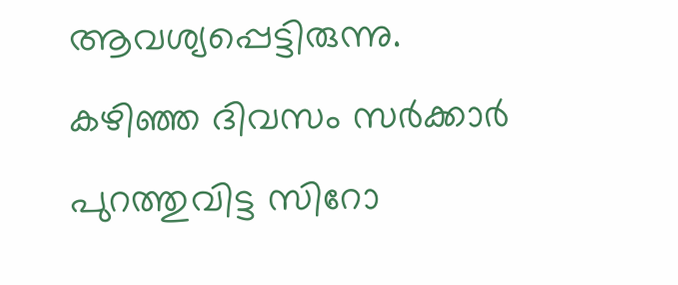ആവശ്യപ്പെട്ടിരുന്നു.  കഴിഞ്ഞ ദിവസം സര്‍ക്കാര്‍ പുറത്തുവിട്ട സിറോ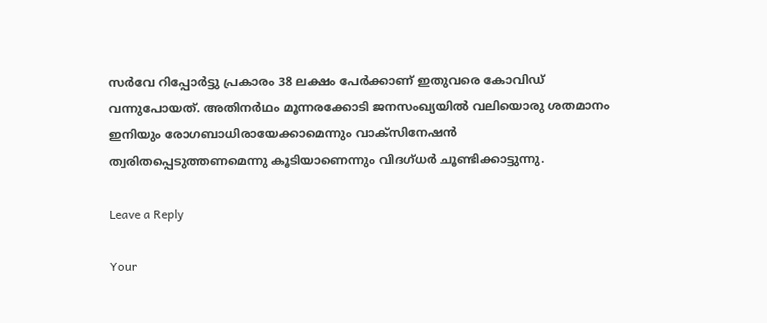സര്‍വേ റിപ്പോര്‍ട്ടു പ്രകാരം 38 ലക്ഷം പേര്‍ക്കാണ് ഇതുവരെ കോവിഡ് വന്നുപോയത്. അതിനര്‍ഥം മൂന്നരക്കോടി ജനസംഖ്യയില്‍ വലിയൊരു ശതമാനം ഇനിയും രോഗബാധിരായേക്കാമെന്നും വാക്സിനേഷന്‍ ത്വരിതപ്പെടുത്തണമെന്നു കൂടിയാണെന്നും വിദഗ്ധർ ചൂണ്ടിക്കാട്ടുന്നു.

Leave a Reply

Your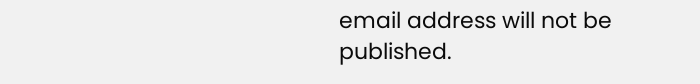email address will not be published.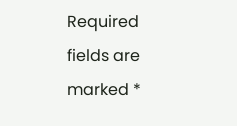Required fields are marked *